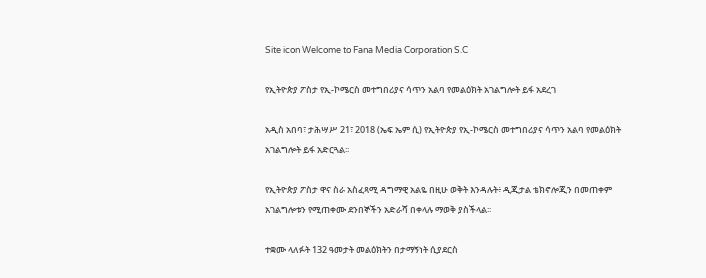Site icon Welcome to Fana Media Corporation S.C

የኢትዮጵያ ፖስታ የኢ-ኮሜርስ መተግበሪያና ሳጥን አልባ የመልዕክት አገልግሎት ይፋ አደረገ

አዲስ አበባ፣ ታሕሣሥ 21፣ 2018 (ኤፍ ኤም ሲ) የኢትዮጵያ የኢ-ኮሜርስ መተግበሪያና ሳጥን አልባ የመልዕክት አገልግሎት ይፋ አድርጓል፡፡

የኢትዮጵያ ፖስታ ዋና ስራ አስፈጻሚ ዳግማዊ አልዬ በዚሁ ወቅት እንዳሉት፥ ዲጂታል ቴክኖሎጂን በመጠቀም አገልግሎቱን የሚጠቀሙ ደንበኞችን አድራሻ በቀላሉ ማወቅ ያስችላል፡፡

ተቋሙ ላለፉት 132 ዓመታት መልዕክትን በታማኝነት ሲያደርስ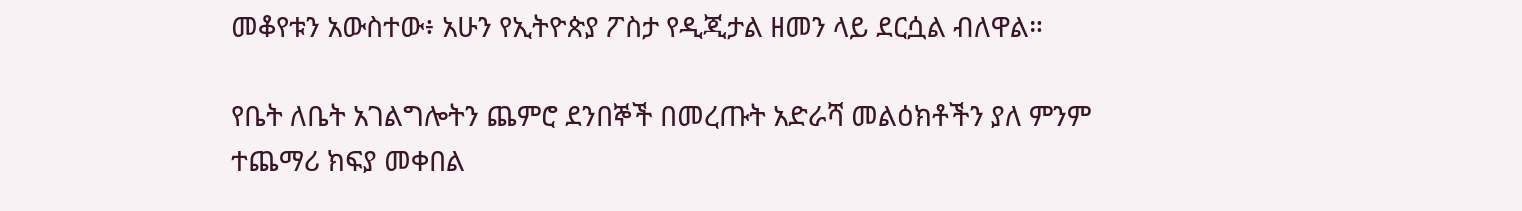መቆየቱን አውስተው፥ አሁን የኢትዮጵያ ፖስታ የዲጂታል ዘመን ላይ ደርሷል ብለዋል።

የቤት ለቤት አገልግሎትን ጨምሮ ደንበኞች በመረጡት አድራሻ መልዕክቶችን ያለ ምንም ተጨማሪ ክፍያ መቀበል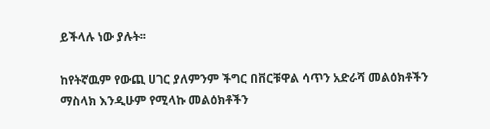ይችላሉ ነው ያሉት፡፡

ከየትኛዉም የውጪ ሀገር ያለምንም ችግር በቨርቹዋል ሳጥን አድራሻ መልዕክቶችን ማስላክ እንዲሁም የሚላኩ መልዕክቶችን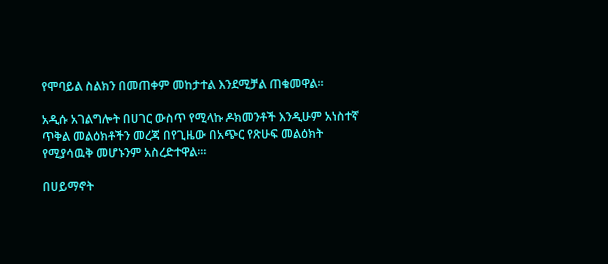የሞባይል ስልክን በመጠቀም መከታተል እንደሚቻል ጠቁመዋል፡፡

አዲሱ አገልግሎት በሀገር ውስጥ የሚላኩ ዶክመንቶች እንዲሁም አነስተኛ ጥቅል መልዕክቶችን መረጃ በየጊዜው በአጭር የጽሁፍ መልዕክት የሚያሳዉቅ መሆኑንም አስረድተዋል፡።

በሀይማኖት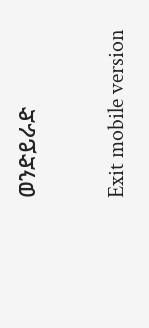ወንድይራድ

Exit mobile version